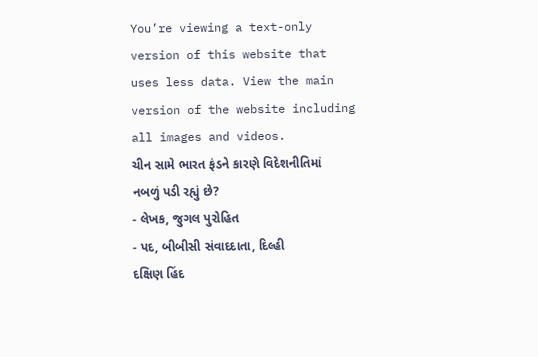You’re viewing a text-only version of this website that uses less data. View the main version of the website including all images and videos.
ચીન સામે ભારત ફંડને કારણે વિદેશનીતિમાં નબળું પડી રહ્યું છે?
- લેખક, જુગલ પુરોહિત
- પદ, બીબીસી સંવાદદાતા, દિલ્હી
દક્ષિણ હિંદ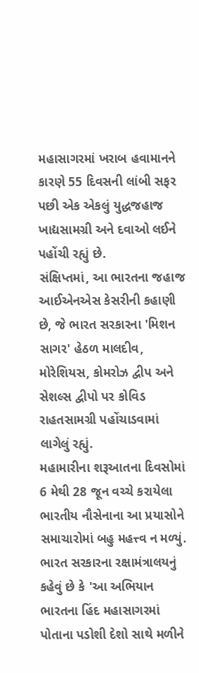મહાસાગરમાં ખરાબ હવામાનને કારણે 55 દિવસની લાંબી સફર પછી એક એકલું યુદ્ધજહાજ ખાદ્યસામગ્રી અને દવાઓ લઈને પહોંચી રહ્યું છે.
સંક્ષિપ્તમાં, આ ભારતના જહાજ આઈએનએસ કેસરીની કહાણી છે, જે ભારત સરકારના 'મિશન સાગર' હેઠળ માલદીવ, મોરેશિયસ, કોમરોઝ દ્વીપ અને સેશલ્સ દ્વીપો પર કોવિડ રાહતસામગ્રી પહોંચાડવામાં લાગેલું રહ્યું.
મહામારીના શરૂઆતના દિવસોમાં 6 મેથી 28 જૂન વચ્ચે કરાયેલા ભારતીય નૌસેનાના આ પ્રયાસોને સમાચારોમાં બહુ મહત્ત્વ ન મળ્યું.
ભારત સરકારના રક્ષામંત્રાલયનું કહેવું છે કે 'આ અભિયાન ભારતના હિંદ મહાસાગરમાં પોતાના પડોશી દેશો સાથે મળીને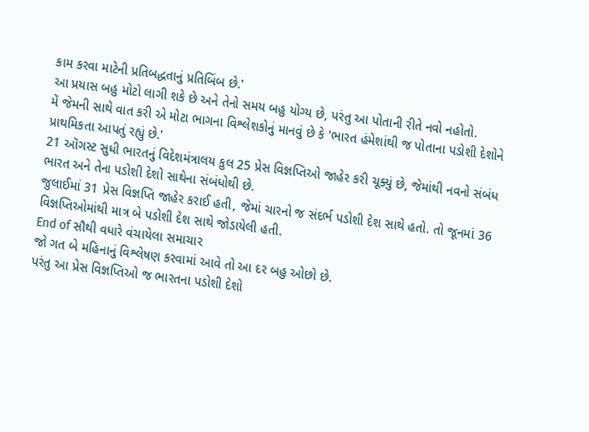કામ કરવા માટેની પ્રતિબદ્ધતાનું પ્રતિબિંબ છે.'
આ પ્રયાસ બહુ મોટો લાગી શકે છે અને તેનો સમય બહુ યોગ્ય છે, પરંતુ આ પોતાની રીતે નવો નહોતો.
મેં જેમની સાથે વાત કરી એ મોટા ભાગના વિશ્લેશકોનું માનવું છે કે 'ભારત હંમેશાંથી જ પોતાના પડોશી દેશોને પ્રાથમિકતા આપતું રહ્યું છે.'
21 ઑગસ્ટ સુધી ભારતનું વિદેશમંત્રાલય કુલ 25 પ્રેસ વિજ્ઞપ્તિઓ જાહેર કરી ચૂક્યું છે, જેમાંથી નવનો સંબંધ ભારત અને તેના પડોશી દેશો સાથેના સંબંધોથી છે.
જુલાઈમાં 31 પ્રેસ વિજ્ઞપ્તિ જાહેર કરાઈ હતી, જેમાં ચારનો જ સંદર્ભ પડોશી દેશ સાથે હતો. તો જૂનમાં 36 વિજ્ઞપ્તિઓમાંથી માત્ર બે પડોશી દેશ સાથે જોડાયેલી હતી.
End of સૌથી વધારે વંચાયેલા સમાચાર
જો ગત બે મહિનાનું વિશ્લેષણ કરવામાં આવે તો આ દર બહુ ઓછો છે.
પરંતુ આ પ્રેસ વિજ્ઞપ્તિઓ જ ભારતના પડોશી દેશો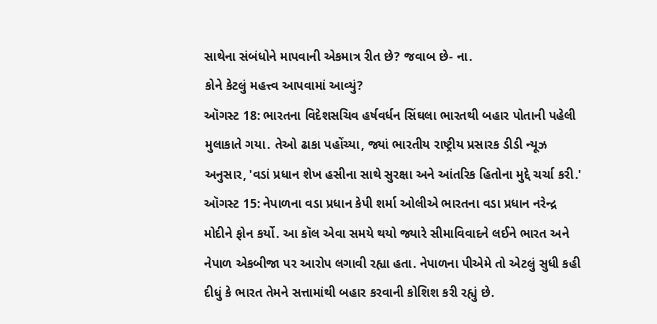સાથેના સંબંધોને માપવાની એકમાત્ર રીત છે? જવાબ છે- ના.
કોને કેટલું મહત્ત્વ આપવામાં આવ્યું?
ઑગસ્ટ 18: ભારતના વિદેશસચિવ હર્ષવર્ધન સિંઘલા ભારતથી બહાર પોતાની પહેલી મુલાકાતે ગયા. તેઓ ઢાકા પહોંચ્યા, જ્યાં ભારતીય રાષ્ટ્રીય પ્રસારક ડીડી ન્યૂઝ અનુસાર, 'વડાં પ્રધાન શેખ હસીના સાથે સુરક્ષા અને આંતરિક હિતોના મુદ્દે ચર્ચા કરી.'
ઑગસ્ટ 15: નેપાળના વડા પ્રધાન કેપી શર્મા ઓલીએ ભારતના વડા પ્રધાન નરેન્દ્ર મોદીને ફોન કર્યો. આ કૉલ એવા સમયે થયો જ્યારે સીમાવિવાદને લઈને ભારત અને નેપાળ એકબીજા પર આરોપ લગાવી રહ્યા હતા. નેપાળના પીએમે તો એટલું સુધી કહી દીધું કે ભારત તેમને સત્તામાંથી બહાર કરવાની કોશિશ કરી રહ્યું છે.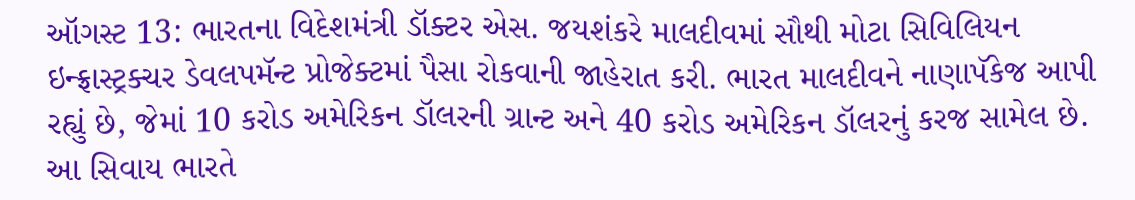ઑગસ્ટ 13: ભારતના વિદેશમંત્રી ડૉક્ટર એસ. જયશંકરે માલદીવમાં સૌથી મોટા સિવિલિયન ઇન્ફ્રાસ્ટ્રક્ચર ડેવલપમૅન્ટ પ્રોજેક્ટમાં પૈસા રોકવાની જાહેરાત કરી. ભારત માલદીવને નાણાપૅકેજ આપી રહ્યું છે, જેમાં 10 કરોડ અમેરિકન ડૉલરની ગ્રાન્ટ અને 40 કરોડ અમેરિકન ડૉલરનું કરજ સામેલ છે. આ સિવાય ભારતે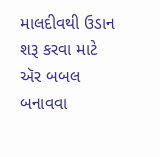માલદીવથી ઉડાન શરૂ કરવા માટે ઍર બબલ બનાવવા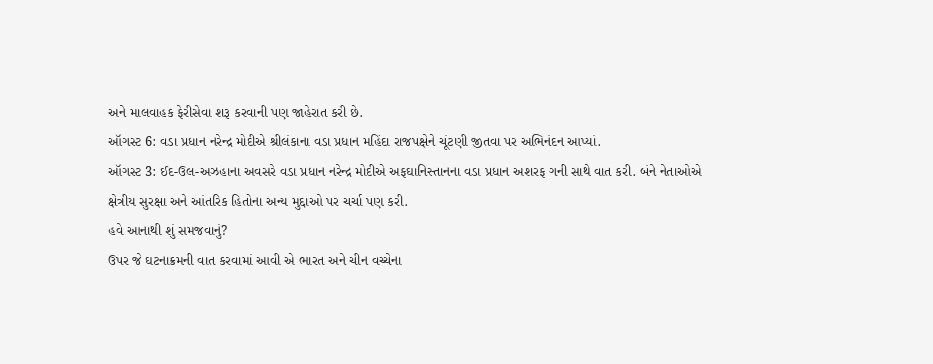અને માલવાહક ફેરીસેવા શરૂ કરવાની પણ જાહેરાત કરી છે.
ઑગસ્ટ 6: વડા પ્રધાન નરેન્દ્ર મોદીએ શ્રીલંકાના વડા પ્રધાન મહિંદા રાજપક્ષેને ચૂંટણી જીતવા પર અભિનંદન આપ્યાં.
ઑગસ્ટ 3: ઈદ-ઉલ-અઝહાના અવસરે વડા પ્રધાન નરેન્દ્ર મોદીએ અફઘાનિસ્તાનના વડા પ્રધાન અશરફ ગની સાથે વાત કરી. બંને નેતાઓએ ક્ષેત્રીય સુરક્ષા અને આંતરિક હિતોના અન્ય મુદ્દાઓ પર ચર્ચા પણ કરી.
હવે આનાથી શું સમજવાનું?
ઉપર જે ઘટનાક્રમની વાત કરવામાં આવી એ ભારત અને ચીન વચ્ચેના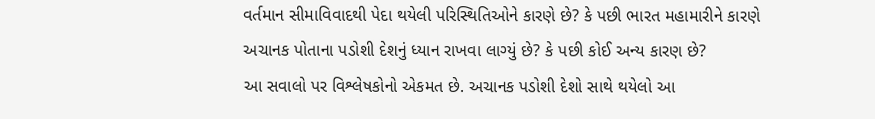વર્તમાન સીમાવિવાદથી પેદા થયેલી પરિસ્થિતિઓને કારણે છે? કે પછી ભારત મહામારીને કારણે અચાનક પોતાના પડોશી દેશનું ધ્યાન રાખવા લાગ્યું છે? કે પછી કોઈ અન્ય કારણ છે?
આ સવાલો પર વિશ્લેષકોનો એકમત છે. અચાનક પડોશી દેશો સાથે થયેલો આ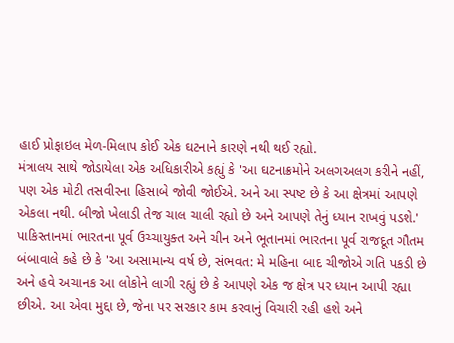હાઈ પ્રોફાઇલ મેળ-મિલાપ કોઈ એક ઘટનાને કારણે નથી થઈ રહ્યો.
મંત્રાલય સાથે જોડાયેલા એક અધિકારીએ કહ્યું કે 'આ ઘટનાક્રમોને અલગઅલગ કરીને નહીં, પણ એક મોટી તસવીરના હિસાબે જોવી જોઈએ. અને આ સ્પષ્ટ છે કે આ ક્ષેત્રમાં આપણે એકલા નથી. બીજો ખેલાડી તેજ ચાલ ચાલી રહ્યો છે અને આપણે તેનું ધ્યાન રાખવું પડશે.'
પાકિસ્તાનમાં ભારતના પૂર્વ ઉચ્ચાયુક્ત અને ચીન અને ભૂતાનમાં ભારતના પૂર્વ રાજદૂત ગૌતમ બંબાવાલે કહે છે કે 'આ અસામાન્ય વર્ષ છે, સંભવત: મે મહિના બાદ ચીજોએ ગતિ પકડી છે અને હવે અચાનક આ લોકોને લાગી રહ્યું છે કે આપણે એક જ ક્ષેત્ર પર ધ્યાન આપી રહ્યા છીએ. આ એવા મુદ્દા છે, જેના પર સરકાર કામ કરવાનું વિચારી રહી હશે અને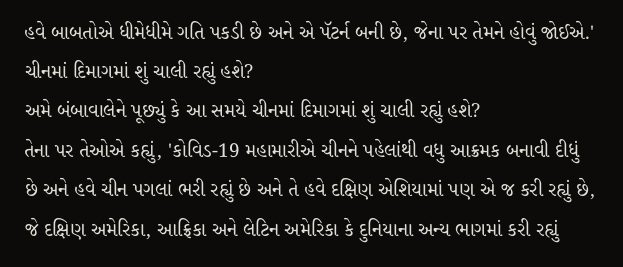હવે બાબતોએ ધીમેધીમે ગતિ પકડી છે અને એ પૅટર્ન બની છે, જેના પર તેમને હોવું જોઈએ.'
ચીનમાં દિમાગમાં શું ચાલી રહ્યું હશે?
અમે બંબાવાલેને પૂછ્યું કે આ સમયે ચીનમાં દિમાગમાં શું ચાલી રહ્યું હશે?
તેના પર તેઓએ કહ્યું, 'કોવિડ-19 મહામારીએ ચીનને પહેલાંથી વધુ આક્રમક બનાવી દીધું છે અને હવે ચીન પગલાં ભરી રહ્યું છે અને તે હવે દક્ષિણ એશિયામાં પણ એ જ કરી રહ્યું છે, જે દક્ષિણ અમેરિકા, આફ્રિકા અને લેટિન અમેરિકા કે દુનિયાના અન્ય ભાગમાં કરી રહ્યું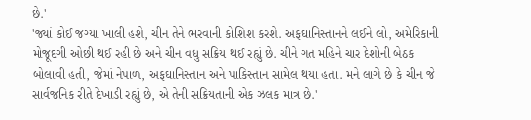છે.'
'જ્યાં કોઈ જગ્યા ખાલી હશે, ચીન તેને ભરવાની કોશિશ કરશે. અફઘાનિસ્તાનને લઈને લો, અમેરિકાની મોજૂદગી ઓછી થઈ રહી છે અને ચીન વધુ સક્રિય થઈ રહ્યું છે. ચીને ગત મહિને ચાર દેશોની બેઠક બોલાવી હતી, જેમાં નેપાળ, અફઘાનિસ્તાન અને પાકિસ્તાન સામેલ થયા હતા. મને લાગે છે કે ચીન જે સાર્વજનિક રીતે દેખાડી રહ્યું છે, એ તેની સક્રિયતાની એક ઝલક માત્ર છે.'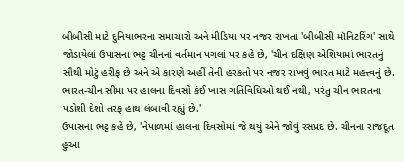બીબીસી માટે દુનિયાભરના સમાચારો અને મીડિયા પર નજર રાખતા 'બીબીસી મૉનિટરિંગ' સાથે જોડાયેલાં ઉપાસના ભટ્ટ ચીનનાં વર્તમાન પગલાં પર કહે છે, 'ચીન દક્ષિણ એશિયામાં ભારતનું સૌથી મોટું હરીફ છે અને એ કારણે અહીં તેની હરકતો પર નજર રાખવું ભારત માટે મહત્ત્વનું છે. ભારત-ચીન સીમા પર હાલના દિવસો કંઈ ખાસ ગતિવિધિઓ થઈ નથી, પરંતુ ચીન ભારતના પડોશી દેશો તરફ હાથ લંબાવી રહ્યું છે.'
ઉપાસના ભટ્ટ કહે છે, 'નેપાળમાં હાલના દિવસોમાં જે થયું એને જોવું રસપ્રદ છે. ચીનના રાજદૂત હુઆ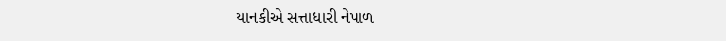યાનકીએ સત્તાધારી નેપાળ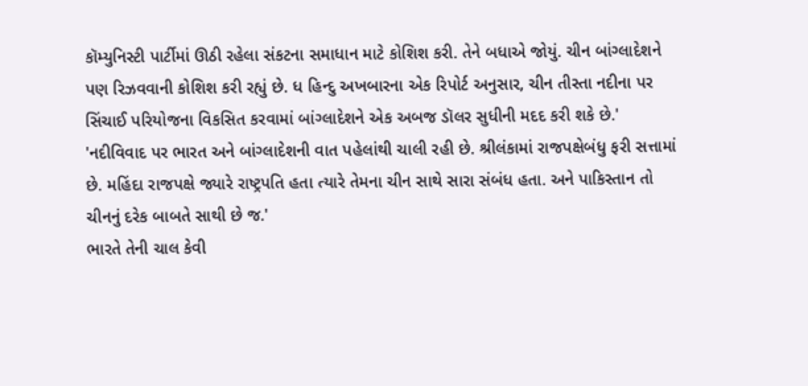કૉમ્યુનિસ્ટી પાર્ટીમાં ઊઠી રહેલા સંકટના સમાધાન માટે કોશિશ કરી. તેને બધાએ જોયું. ચીન બાંગ્લાદેશને પણ રિઝવવાની કોશિશ કરી રહ્યું છે. ધ હિન્દુ અખબારના એક રિપોર્ટ અનુસાર, ચીન તીસ્તા નદીના પર સિંચાઈ પરિયોજના વિકસિત કરવામાં બાંગ્લાદેશને એક અબજ ડૉલર સુધીની મદદ કરી શકે છે.'
'નદીવિવાદ પર ભારત અને બાંગ્લાદેશની વાત પહેલાંથી ચાલી રહી છે. શ્રીલંકામાં રાજપક્ષેબંધુ ફરી સત્તામાં છે. મહિંદા રાજપક્ષે જ્યારે રાષ્ટ્રપતિ હતા ત્યારે તેમના ચીન સાથે સારા સંબંધ હતા. અને પાકિસ્તાન તો ચીનનું દરેક બાબતે સાથી છે જ.'
ભારતે તેની ચાલ કેવી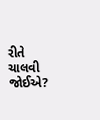રીતે ચાલવી જોઈએ?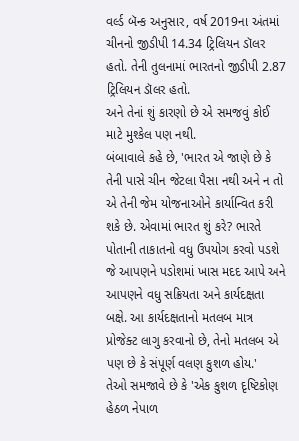વર્લ્ડ બૅન્ક અનુસાર, વર્ષ 2019ના અંતમાં ચીનનો જીડીપી 14.34 ટ્રિલિયન ડૉલર હતો. તેની તુલનામાં ભારતનો જીડીપી 2.87 ટ્રિલિયન ડૉલર હતો.
અને તેનાં શું કારણો છે એ સમજવું કોઈ માટે મુશ્કેલ પણ નથી.
બંબાવાલે કહે છે, 'ભારત એ જાણે છે કે તેની પાસે ચીન જેટલા પૈસા નથી અને ન તો એ તેની જેમ યોજનાઓને કાર્યાન્વિત કરી શકે છે. એવામાં ભારત શું કરે? ભારતે પોતાની તાકાતનો વધુ ઉપયોગ કરવો પડશે જે આપણને પડોશમાં ખાસ મદદ આપે અને આપણને વધુ સક્રિયતા અને કાર્યદક્ષતા બક્ષે. આ કાર્યદક્ષતાનો મતલબ માત્ર પ્રોજેક્ટ લાગુ કરવાનો છે, તેનો મતલબ એ પણ છે કે સંપૂર્ણ વલણ કુશળ હોય.'
તેઓ સમજાવે છે કે 'એક કુશળ દૃષ્ટિકોણ હેઠળ નેપાળ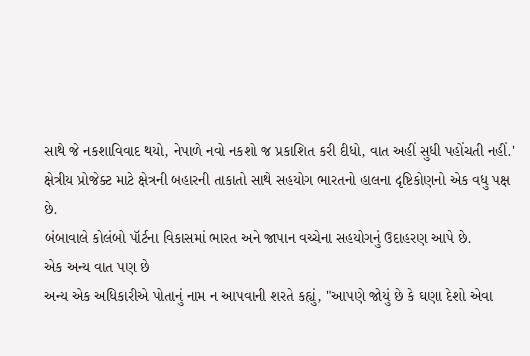સાથે જે નકશાવિવાદ થયો, નેપાળે નવો નકશો જ પ્રકાશિત કરી દીધો, વાત અહીં સુધી પહોંચતી નહીં.'
ક્ષેત્રીય પ્રોજેક્ટ માટે ક્ષેત્રની બહારની તાકાતો સાથે સહયોગ ભારતનો હાલના દૃષ્ટિકોણનો એક વધુ પક્ષ છે.
બંબાવાલે કોલંબો પૉર્ટના વિકાસમાં ભારત અને જાપાન વચ્ચેના સહયોગનું ઉદાહરણ આપે છે.
એક અન્ય વાત પણ છે
અન્ય એક અધિકારીએ પોતાનું નામ ન આપવાની શરતે કહ્યું, "આપણે જોયું છે કે ઘણા દેશો એવા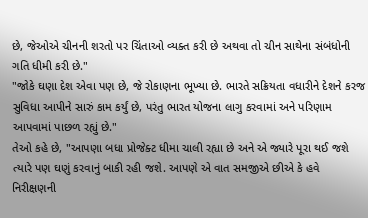છે, જેઓએ ચીનની શરતો પર ચિંતાઓ વ્યક્ત કરી છે અથવા તો ચીન સાથેના સંબંધોની ગતિ ધીમી કરી છે."
"જોકે ઘણા દેશ એવા પણ છે, જે રોકાણના ભૂખ્યા છે. ભારતે સક્રિયતા વધારીને દેશને કરજ સુવિધા આપીને સારું કામ કર્યું છે, પરંતુ ભારત યોજના લાગુ કરવામાં અને પરિણામ આપવામાં પાછળ રહ્યું છે."
તેઓ કહે છે, "આપણા બધા પ્રોજેક્ટ ધીમા ચાલી રહ્યા છે અને એ જ્યારે પૂરા થઈ જશે ત્યારે પણ ઘણું કરવાનું બાકી રહી જશે. આપણે એ વાત સમજીએ છીએ કે હવે નિરીક્ષણની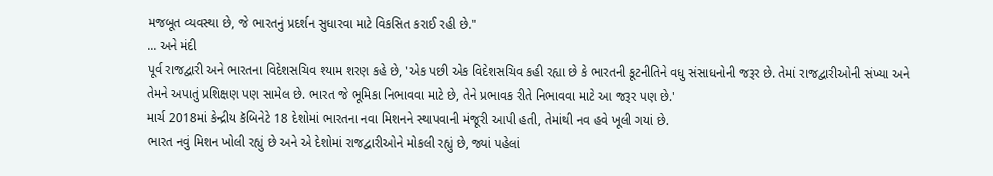મજબૂત વ્યવસ્થા છે, જે ભારતનું પ્રદર્શન સુધારવા માટે વિકસિત કરાઈ રહી છે."
... અને મંદી
પૂર્વ રાજદ્વારી અને ભારતના વિદેશસચિવ શ્યામ શરણ કહે છે, 'એક પછી એક વિદેશસચિવ કહી રહ્યા છે કે ભારતની કૂટનીતિને વધુ સંસાધનોની જરૂર છે. તેમાં રાજદ્વારીઓની સંખ્યા અને તેમને અપાતું પ્રશિક્ષણ પણ સામેલ છે. ભારત જે ભૂમિકા નિભાવવા માટે છે, તેને પ્રભાવક રીતે નિભાવવા માટે આ જરૂર પણ છે.'
માર્ચ 2018માં કેન્દ્રીય કૅબિનેટે 18 દેશોમાં ભારતના નવા મિશનને સ્થાપવાની મંજૂરી આપી હતી, તેમાંથી નવ હવે ખૂલી ગયાં છે.
ભારત નવું મિશન ખોલી રહ્યું છે અને એ દેશોમાં રાજદ્વારીઓને મોકલી રહ્યું છે, જ્યાં પહેલાં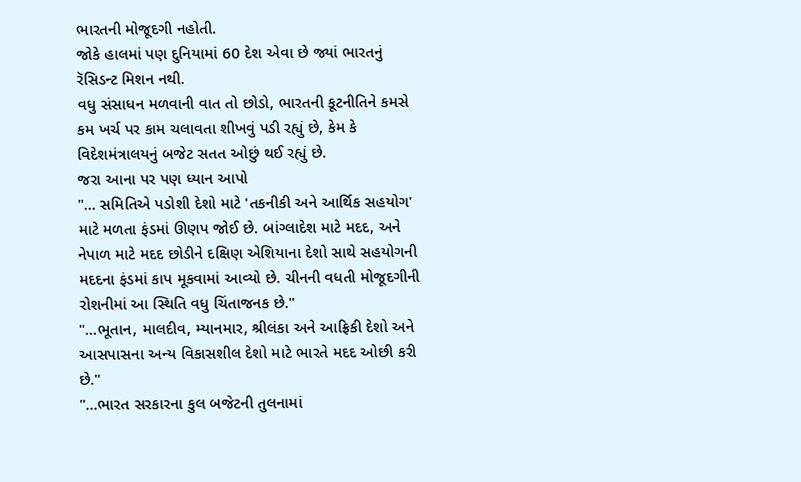ભારતની મોજૂદગી નહોતી.
જોકે હાલમાં પણ દુનિયામાં 60 દેશ એવા છે જ્યાં ભારતનું રૅસિડન્ટ મિશન નથી.
વધુ સંસાધન મળવાની વાત તો છોડો, ભારતની કૂટનીતિને કમસે કમ ખર્ચ પર કામ ચલાવતા શીખવું પડી રહ્યું છે, કેમ કે વિદેશમંત્રાલયનું બજેટ સતત ઓછું થઈ રહ્યું છે.
જરા આના પર પણ ધ્યાન આપો
"... સમિતિએ પડોશી દેશો માટે 'તકનીકી અને આર્થિક સહયોગ' માટે મળતા ફંડમાં ઊણપ જોઈ છે. બાંગ્લાદેશ માટે મદદ, અને નેપાળ માટે મદદ છોડીને દક્ષિણ એશિયાના દેશો સાથે સહયોગની મદદના ફંડમાં કાપ મૂકવામાં આવ્યો છે. ચીનની વધતી મોજૂદગીની રોશનીમાં આ સ્થિતિ વધુ ચિંતાજનક છે."
"...ભૂતાન, માલદીવ, મ્યાનમાર, શ્રીલંકા અને આફ્રિકી દેશો અને આસપાસના અન્ય વિકાસશીલ દેશો માટે ભારતે મદદ ઓછી કરી છે."
"...ભારત સરકારના કુલ બજેટની તુલનામાં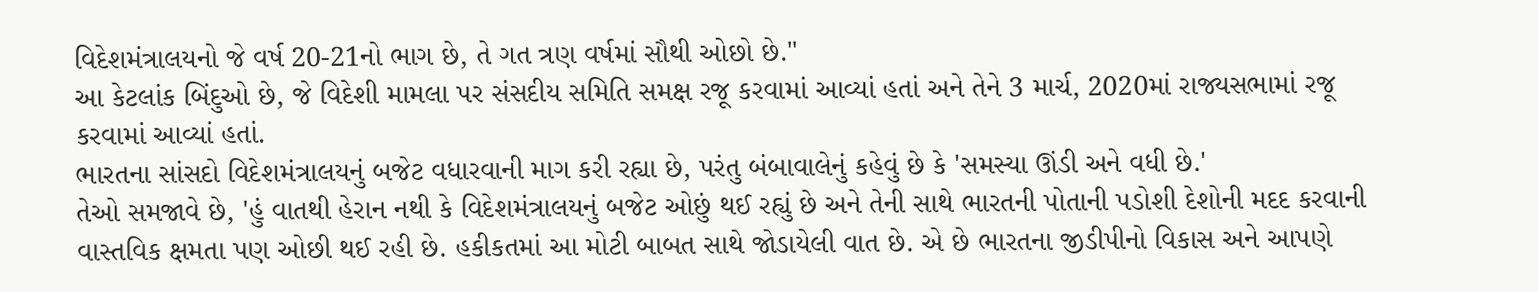વિદેશમંત્રાલયનો જે વર્ષ 20-21નો ભાગ છે, તે ગત ત્રણ વર્ષમાં સૌથી ઓછો છે."
આ કેટલાંક બિંદુઓ છે, જે વિદેશી મામલા પર સંસદીય સમિતિ સમક્ષ રજૂ કરવામાં આવ્યાં હતાં અને તેને 3 માર્ચ, 2020માં રાજ્યસભામાં રજૂ કરવામાં આવ્યાં હતાં.
ભારતના સાંસદો વિદેશમંત્રાલયનું બજેટ વધારવાની માગ કરી રહ્યા છે, પરંતુ બંબાવાલેનું કહેવું છે કે 'સમસ્યા ઊંડી અને વધી છે.'
તેઓ સમજાવે છે, 'હું વાતથી હેરાન નથી કે વિદેશમંત્રાલયનું બજેટ ઓછું થઈ રહ્યું છે અને તેની સાથે ભારતની પોતાની પડોશી દેશોની મદદ કરવાની વાસ્તવિક ક્ષમતા પણ ઓછી થઈ રહી છે. હકીકતમાં આ મોટી બાબત સાથે જોડાયેલી વાત છે. એ છે ભારતના જીડીપીનો વિકાસ અને આપણે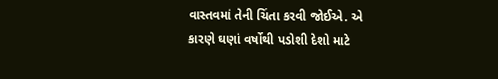વાસ્તવમાં તેની ચિંતા કરવી જોઈએ. એ કારણે ઘણાં વર્ષોથી પડોશી દેશો માટે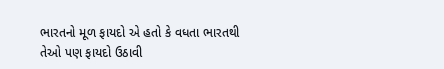ભારતનો મૂળ ફાયદો એ હતો કે વધતા ભારતથી તેઓ પણ ફાયદો ઉઠાવી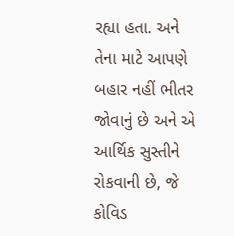રહ્યા હતા. અને તેના માટે આપણે બહાર નહીં ભીતર જોવાનું છે અને એ આર્થિક સુસ્તીને રોકવાની છે, જે કોવિડ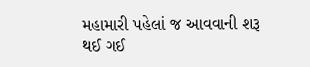મહામારી પહેલાં જ આવવાની શરૂ થઈ ગઈ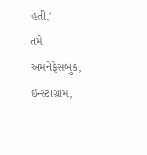હતી.'
તમે અમનેફેસબુક, ઇન્સ્ટાગ્રામ,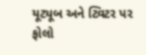યૂટ્યૂબ અને ટ્વિટર પર ફોલો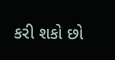કરી શકો છો